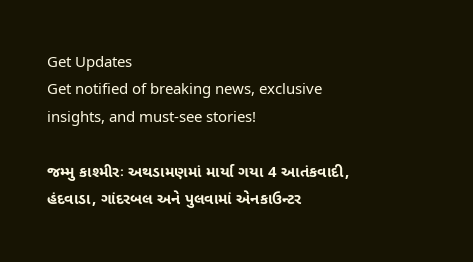Get Updates
Get notified of breaking news, exclusive insights, and must-see stories!

જમ્મુ કાશ્મીરઃ અથડામણમાં માર્યા ગયા 4 આતંકવાદી, હંદવાડા, ગાંદરબલ અને પુલવામાં એનકાઉન્ટર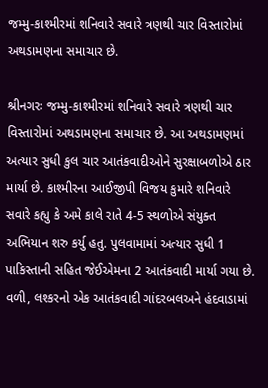જમ્મુ-કાશ્મીરમાં શનિવારે સવારે ત્રણથી ચાર વિસ્તારોમાં અથડામણના સમાચાર છે.

શ્રીનગરઃ જમ્મુ-કાશ્મીરમાં શનિવારે સવારે ત્રણથી ચાર વિસ્તારોમાં અથડામણના સમાચાર છે. આ અથડામણમાં અત્યાર સુધી કુલ ચાર આતંકવાદીઓને સુરક્ષાબળોએ ઠાર માર્યા છે. કાશ્મીરના આઈજીપી વિજય કુમારે શનિવારે સવારે કહ્યુ કે અમે કાલે રાતે 4-5 સ્થળોએ સંયુક્ત અભિયાન શરુ કર્યુ હતુ. પુલવામામાં અત્યાર સુધી 1 પાકિસ્તાની સહિત જેઈએમના 2 આતંકવાદી માર્યા ગયા છે. વળી, લશ્કરનો એક આતંકવાદી ગાંદરબલઅને હંદવાડામાં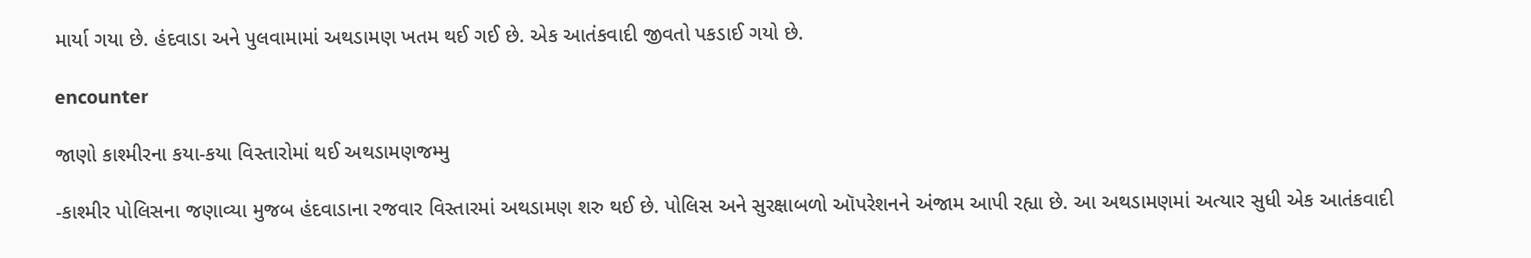માર્યા ગયા છે. હંદવાડા અને પુલવામામાં અથડામણ ખતમ થઈ ગઈ છે. એક આતંકવાદી જીવતો પકડાઈ ગયો છે.

encounter

જાણો કાશ્મીરના કયા-કયા વિસ્તારોમાં થઈ અથડામણજમ્મુ

-કાશ્મીર પોલિસના જણાવ્યા મુજબ હંદવાડાના રજવાર વિસ્તારમાં અથડામણ શરુ થઈ છે. પોલિસ અને સુરક્ષાબળો ઑપરેશનને અંજામ આપી રહ્યા છે. આ અથડામણમાં અત્યાર સુધી એક આતંકવાદી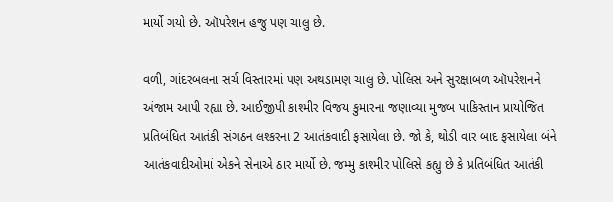માર્યો ગયો છે. ઑપરેશન હજુ પણ ચાલુ છે.

વળી, ગાંદરબલના સર્ચ વિસ્તારમાં પણ અથડામણ ચાલુ છે. પોલિસ અને સુરક્ષાબળ ઑપરેશનને અંજામ આપી રહ્યા છે. આઈજીપી કાશ્મીર વિજય કુમારના જણાવ્યા મુજબ પાકિસ્તાન પ્રાયોજિત પ્રતિબંધિત આતંકી સંગઠન લશ્કરના 2 આતંકવાદી ફસાયેલા છે. જો કે, થોડી વાર બાદ ફસાયેલા બંને આતંકવાદીઓમાં એકને સેનાએ ઠાર માર્યો છે. જમ્મુ કાશ્મીર પોલિસે કહ્યુ છે કે પ્રતિબંધિત આતંકી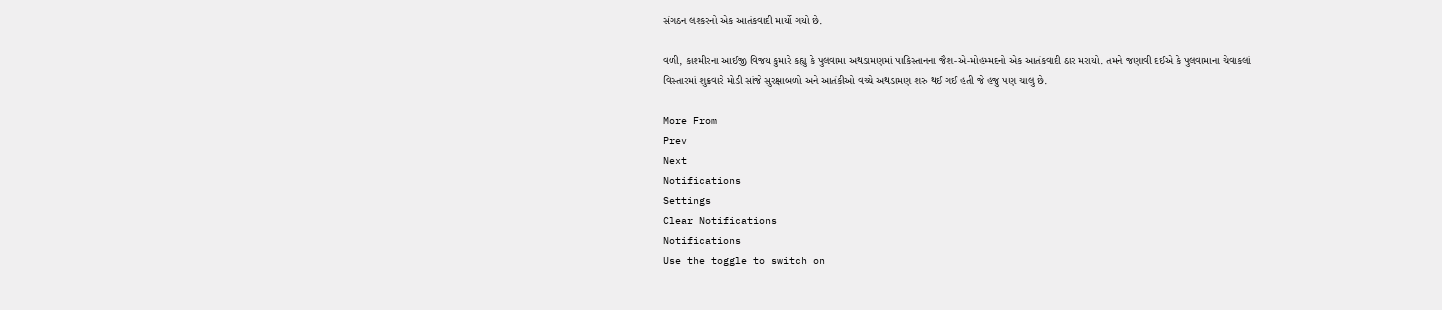સંગઠન લશ્કરનો એક આતંકવાદી માર્યો ગયો છે.

વળી, કાશ્મીરના આઈજી વિજય કુમારે કહ્યુ કે પુલવામા અથડામણમાં પાકિસ્તાનના જૈશ-એ-મોહમ્મદનો એક આતંકવાદી ઠાર મરાયો. તમને જણાવી દઈએ કે પુલવામાના ચેવાકલાં વિસ્તારમાં શુક્રવારે મોડી સાંજે સુરક્ષાબળો અને આતંકીઓ વચ્ચે અથડામણ શરુ થઈ ગઈ હતી જે હજુ પણ ચાલુ છે.

More From
Prev
Next
Notifications
Settings
Clear Notifications
Notifications
Use the toggle to switch on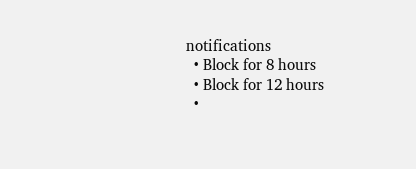notifications
  • Block for 8 hours
  • Block for 12 hours
  •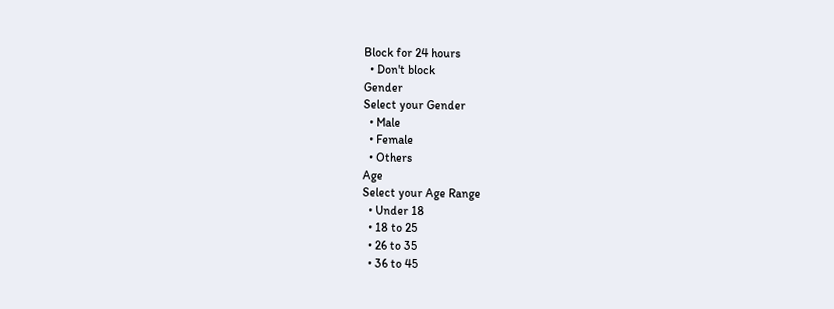Block for 24 hours
  • Don't block
Gender
Select your Gender
  • Male
  • Female
  • Others
Age
Select your Age Range
  • Under 18
  • 18 to 25
  • 26 to 35
  • 36 to 45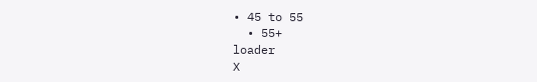• 45 to 55
  • 55+
loader
X